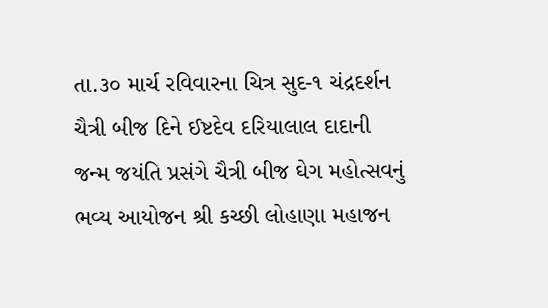તા.૩૦ માર્ચ રવિવારના ચિત્ર સુદ-૧ ચંદ્રદર્શન ચૈત્રી બીજ દિને ઈષ્ટદેવ દરિયાલાલ દાદાની જન્મ જયંતિ પ્રસંગે ચૈત્રી બીજ ઘેગ મહોત્સવનું ભવ્ય આયોજન શ્રી કચ્છી લોહાણા મહાજન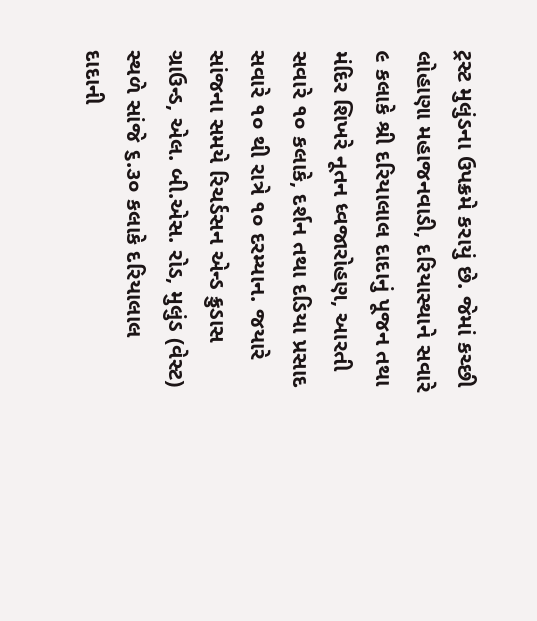ટ્રસ્ટ મુલુંડના ઉપક્રમે કરાયું છે. જેમાં કચ્છી લોહાણા મહાજનવાડી, દરિયાસ્થાને સવારે ૯ કલાકે શ્રી દરિયાલાલ દાદાનું પૂજન તથા મંદિર શિખરે નૂતન ધ્વજારોહણ, આરતી સવારે ૧૦ કલાકે, દર્શન તથા દડિયા પ્રસાદ સવારે ૧૦ થી રાત્રે ૧૦ દરમ્યાન. જયારે સાંજના સમયે રિચર્ડસન એન્ડ ક્રુડાસ ગ્રાઉન્ડ, એલ. બી.એસ. રોડ, મુલુંડ (વેસ્ટ) સ્થળે સાંજે ૬.૩૦ કલાકે દરિયાલાલ દાદાની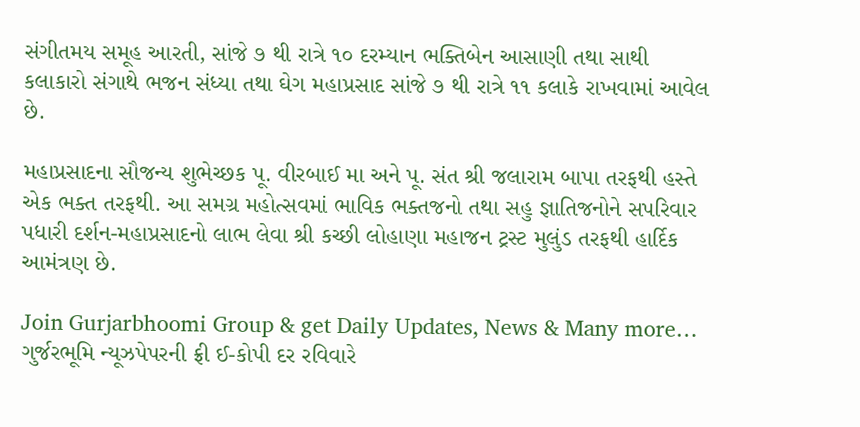સંગીતમય સમૂહ આરતી, સાંજે ૭ થી રાત્રે ૧૦ દરમ્યાન ભક્તિબેન આસાણી તથા સાથી કલાકારો સંગાથે ભજન સંધ્યા તથા ઘેગ મહાપ્રસાદ સાંજે ૭ થી રાત્રે ૧૧ કલાકે રાખવામાં આવેલ છે.

મહાપ્રસાદના સૌજન્ય શુભેચ્છક પૂ. વીરબાઈ મા અને પૂ. સંત શ્રી જલારામ બાપા તરફથી હસ્તે એક ભક્ત તરફથી. આ સમગ્ર મહોત્સવમાં ભાવિક ભક્તજનો તથા સહુ જ્ઞાતિજનોને સપરિવાર પધારી દર્શન-મહાપ્રસાદનો લાભ લેવા શ્રી કચ્છી લોહાણા મહાજન ટ્રસ્ટ મુલુંડ તરફથી હાર્દિક આમંત્રણ છે.

Join Gurjarbhoomi Group & get Daily Updates, News & Many more…
ગુર્જરભૂમિ ન્યૂઝપેપરની ફ્રી ઈ-કોપી દર રવિવારે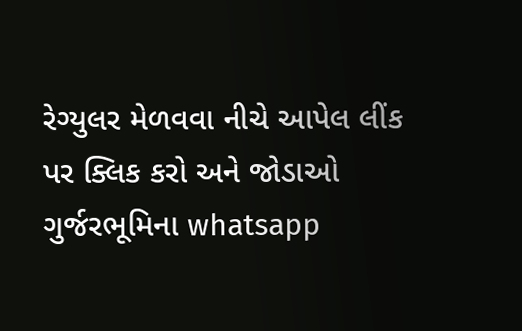રેગ્યુલર મેળવવા નીચે આપેલ લીંક પર ક્લિક કરો અને જોડાઓ ગુર્જરભૂમિના whatsapp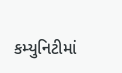કમ્યુનિટીમાં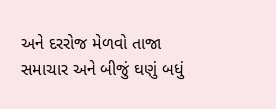અને દરરોજ મેળવો તાજા સમાચાર અને બીજું ઘણું બધું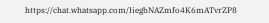https://chat.whatsapp.com/IiegbNAZmfo4K6mATvrZP8